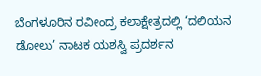ಬೆಂಗಳೂರಿನ ರವೀಂದ್ರ ಕಲಾಕ್ಷೇತ್ರದಲ್ಲಿ ‘ದಲಿಯನ ಡೋಲು’ ನಾಟಕ ಯಶಸ್ವಿ ಪ್ರದರ್ಶನ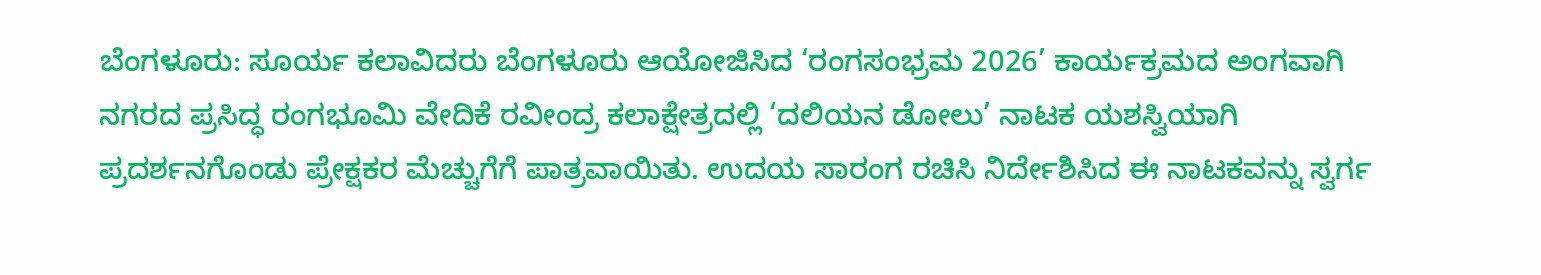ಬೆಂಗಳೂರು: ಸೂರ್ಯ ಕಲಾವಿದರು ಬೆಂಗಳೂರು ಆಯೋಜಿಸಿದ ‘ರಂಗಸಂಭ್ರಮ 2026’ ಕಾರ್ಯಕ್ರಮದ ಅಂಗವಾಗಿ ನಗರದ ಪ್ರಸಿದ್ಧ ರಂಗಭೂಮಿ ವೇದಿಕೆ ರವೀಂದ್ರ ಕಲಾಕ್ಷೇತ್ರದಲ್ಲಿ ‘ದಲಿಯನ ಡೋಲು’ ನಾಟಕ ಯಶಸ್ವಿಯಾಗಿ ಪ್ರದರ್ಶನಗೊಂಡು ಪ್ರೇಕ್ಷಕರ ಮೆಚ್ಚುಗೆಗೆ ಪಾತ್ರವಾಯಿತು. ಉದಯ ಸಾರಂಗ ರಚಿಸಿ ನಿರ್ದೇಶಿಸಿದ ಈ ನಾಟಕವನ್ನು ಸ್ವರ್ಗ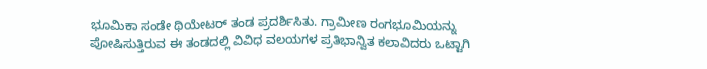ಭೂಮಿಕಾ ಸಂಡೇ ಥಿಯೇಟರ್ ತಂಡ ಪ್ರದರ್ಶಿಸಿತು. ಗ್ರಾಮೀಣ ರಂಗಭೂಮಿಯನ್ನು ಪೋಷಿಸುತ್ತಿರುವ ಈ ತಂಡದಲ್ಲಿ ವಿವಿಧ ವಲಯಗಳ ಪ್ರತಿಭಾನ್ವಿತ ಕಲಾವಿದರು ಒಟ್ಟಾಗಿ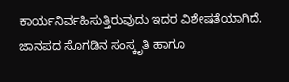ಕಾರ್ಯನಿರ್ವಹಿಸುತ್ತಿರುವುದು ಇದರ ವಿಶೇಷತೆಯಾಗಿದೆ. ಜಾನಪದ ಸೊಗಡಿನ ಸಂಸ್ಕೃತಿ ಹಾಗೂ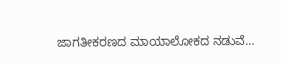ಜಾಗತೀಕರಣದ ಮಾಯಾಲೋಕದ ನಡುವೆ…